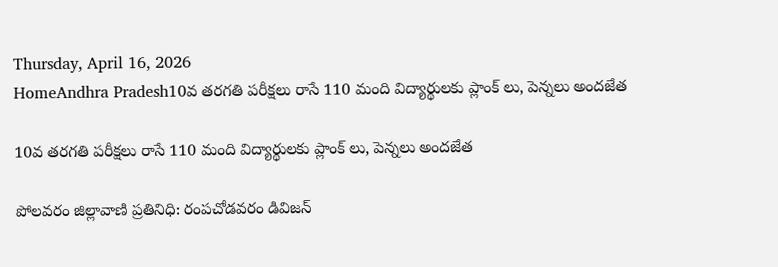Thursday, April 16, 2026
HomeAndhra Pradesh10వ తరగతి పరీక్షలు రాసే 110 మంది విద్యార్థులకు ప్లాంక్ లు, పెన్నలు అందజేత

10వ తరగతి పరీక్షలు రాసే 110 మంది విద్యార్థులకు ప్లాంక్ లు, పెన్నలు అందజేత

పోలవరం జిల్లావాణి ప్రతినిధి: రంపచోడవరం డివిజన్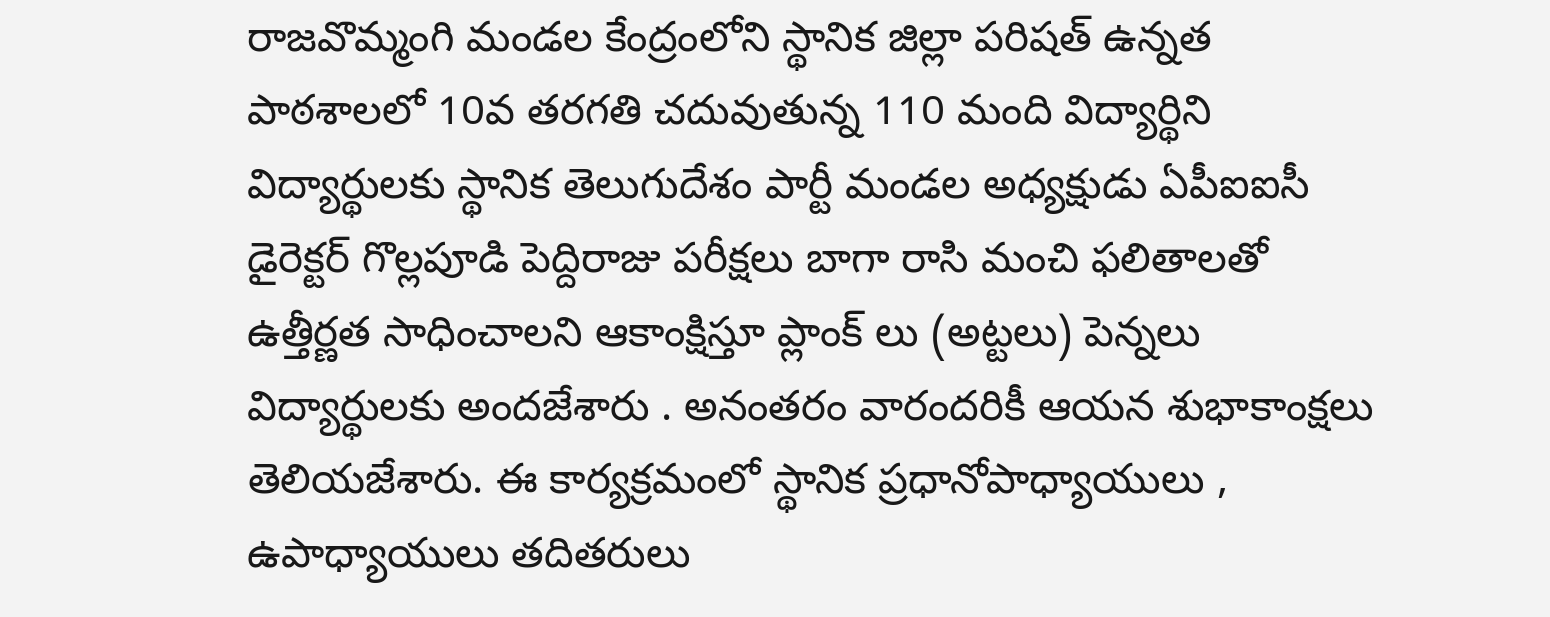రాజవొమ్మంగి మండల కేంద్రంలోని స్థానిక జిల్లా పరిషత్ ఉన్నత పాఠశాలలో 10వ తరగతి చదువుతున్న 110 మంది విద్యార్థిని విద్యార్థులకు స్థానిక తెలుగుదేశం పార్టీ మండల అధ్యక్షుడు ఏపీఐఐసీ డైరెక్టర్ గొల్లపూడి పెద్దిరాజు పరీక్షలు బాగా రాసి మంచి ఫలితాలతో ఉత్తీర్ణత సాధించాలని ఆకాంక్షిస్తూ ప్లాంక్ లు (అట్టలు) పెన్నలు విద్యార్థులకు అందజేశారు . అనంతరం వారందరికీ ఆయన శుభాకాంక్షలు తెలియజేశారు. ఈ కార్యక్రమంలో స్థానిక ప్రధానోపాధ్యాయులు , ఉపాధ్యాయులు తదితరులు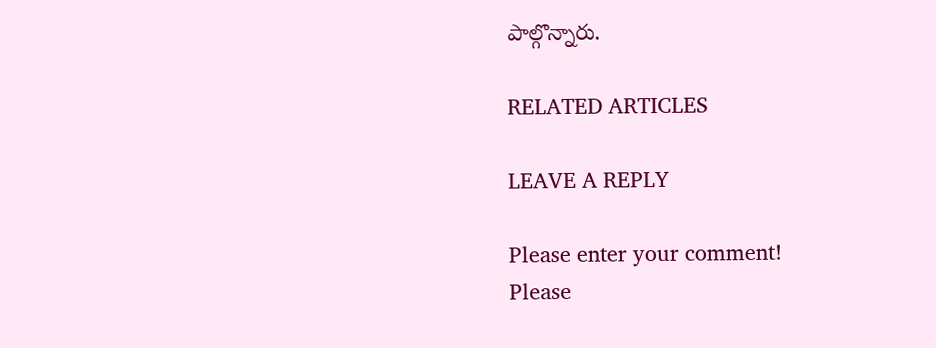పాల్గొన్నారు.

RELATED ARTICLES

LEAVE A REPLY

Please enter your comment!
Please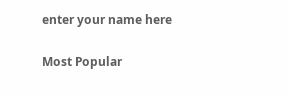enter your name here

Most Popular